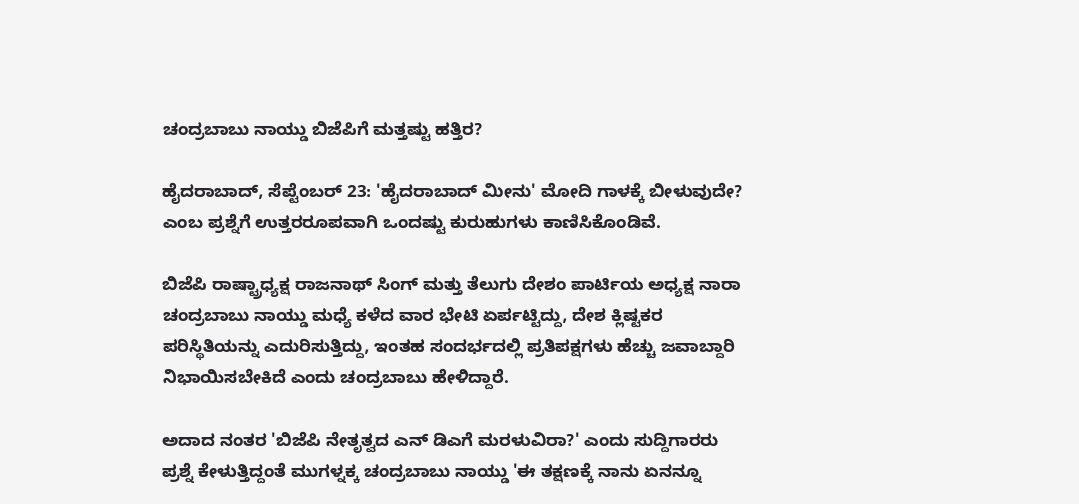ಚಂದ್ರಬಾಬು ನಾಯ್ಡು ಬಿಜೆಪಿಗೆ ಮತ್ತಷ್ಟು ಹತ್ತಿರ?

ಹೈದರಾಬಾದ್, ಸೆಪ್ಟೆಂಬರ್ 23: 'ಹೈದರಾಬಾದ್ ಮೀನು' ಮೋದಿ ಗಾಳಕ್ಕೆ ಬೀಳುವುದೇ? ಎಂಬ ಪ್ರಶ್ನೆಗೆ ಉತ್ತರರೂಪವಾಗಿ ಒಂದಷ್ಟು ಕುರುಹುಗಳು ಕಾಣಿಸಿಕೊಂಡಿವೆ.

ಬಿಜೆಪಿ ರಾಷ್ಟ್ರಾಧ್ಯಕ್ಷ ರಾಜನಾಥ್ ಸಿಂಗ್ ಮತ್ತು ತೆಲುಗು ದೇಶಂ ಪಾರ್ಟಿಯ ಅಧ್ಯಕ್ಷ ನಾರಾ ಚಂದ್ರಬಾಬು ನಾಯ್ಡು ಮಧ್ಯೆ ಕಳೆದ ವಾರ ಭೇಟಿ ಏರ್ಪಟ್ಟಿದ್ದು, ದೇಶ ಕ್ಲಿಷ್ಟಕರ ಪರಿಸ್ಥಿತಿಯನ್ನು ಎದುರಿಸುತ್ತಿದ್ದು, ಇಂತಹ ಸಂದರ್ಭದಲ್ಲಿ ಪ್ರತಿಪಕ್ಷಗಳು ಹೆಚ್ಚು ಜವಾಬ್ದಾರಿ ನಿಭಾಯಿಸಬೇಕಿದೆ ಎಂದು ಚಂದ್ರಬಾಬು ಹೇಳಿದ್ದಾರೆ.

ಅದಾದ ನಂತರ 'ಬಿಜೆಪಿ ನೇತೃತ್ವದ ಎನ್ ಡಿಎಗೆ ಮರಳುವಿರಾ?' ಎಂದು ಸುದ್ದಿಗಾರರು ಪ್ರಶ್ನೆ ಕೇಳುತ್ತಿದ್ದಂತೆ ಮುಗಳ್ನಕ್ಕ ಚಂದ್ರಬಾಬು ನಾಯ್ಡು 'ಈ ತಕ್ಷಣಕ್ಕೆ ನಾನು ಏನನ್ನೂ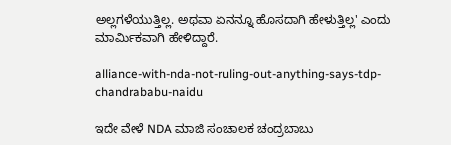ಅಲ್ಲಗಳೆಯುತ್ತಿಲ್ಲ. ಅಥವಾ ಏನನ್ನೂ ಹೊಸದಾಗಿ ಹೇಳುತ್ತಿಲ್ಲ' ಎಂದು ಮಾರ್ಮಿಕವಾಗಿ ಹೇಳಿದ್ದಾರೆ.

alliance-with-nda-not-ruling-out-anything-says-tdp-chandrababu-naidu

ಇದೇ ವೇಳೆ NDA ಮಾಜಿ ಸಂಚಾಲಕ ಚಂದ್ರಬಾಬು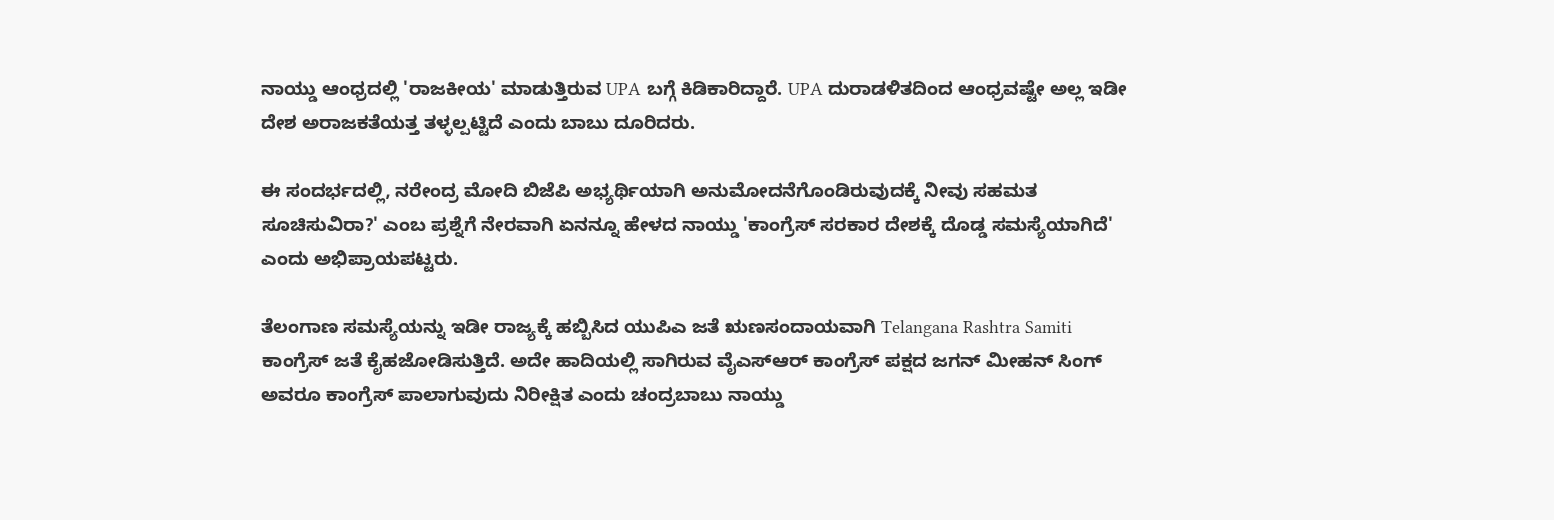ನಾಯ್ಡು ಆಂಧ್ರದಲ್ಲಿ 'ರಾಜಕೀಯ' ಮಾಡುತ್ತಿರುವ UPA ಬಗ್ಗೆ ಕಿಡಿಕಾರಿದ್ದಾರೆ. UPA ದುರಾಡಳಿತದಿಂದ ಆಂಧ್ರವಷ್ಟೇ ಅಲ್ಲ ಇಡೀ ದೇಶ ಅರಾಜಕತೆಯತ್ತ ತಳ್ಳಲ್ಪಟ್ಟಿದೆ ಎಂದು ಬಾಬು ದೂರಿದರು.

ಈ ಸಂದರ್ಭದಲ್ಲಿ, ನರೇಂದ್ರ ಮೋದಿ ಬಿಜೆಪಿ ಅಭ್ಯರ್ಥಿಯಾಗಿ ಅನುಮೋದನೆಗೊಂಡಿರುವುದಕ್ಕೆ ನೀವು ಸಹಮತ ಸೂಚಿಸುವಿರಾ?' ಎಂಬ ಪ್ರಶ್ನೆಗೆ ನೇರವಾಗಿ ಏನನ್ನೂ ಹೇಳದ ನಾಯ್ಡು 'ಕಾಂಗ್ರೆಸ್ ಸರಕಾರ ದೇಶಕ್ಕೆ ದೊಡ್ಡ ಸಮಸ್ಯೆಯಾಗಿದೆ' ಎಂದು ಅಭಿಪ್ರಾಯಪಟ್ಟರು.

ತೆಲಂಗಾಣ ಸಮಸ್ಯೆಯನ್ನು ಇಡೀ ರಾಜ್ಯಕ್ಕೆ ಹಬ್ಬಿಸಿದ ಯುಪಿಎ ಜತೆ ಋಣಸಂದಾಯವಾಗಿ Telangana Rashtra Samiti ಕಾಂಗ್ರೆಸ್ ಜತೆ ಕೈಹಜೋಡಿಸುತ್ತಿದೆ. ಅದೇ ಹಾದಿಯಲ್ಲಿ ಸಾಗಿರುವ ವೈಎಸ್ಆರ್ ಕಾಂಗ್ರೆಸ್ ಪಕ್ಷದ ಜಗನ್ ಮೀಹನ್ ಸಿಂಗ್ ಅವರೂ ಕಾಂಗ್ರೆಸ್ ಪಾಲಾಗುವುದು ನಿರೀಕ್ಷಿತ ಎಂದು ಚಂದ್ರಬಾಬು ನಾಯ್ಡು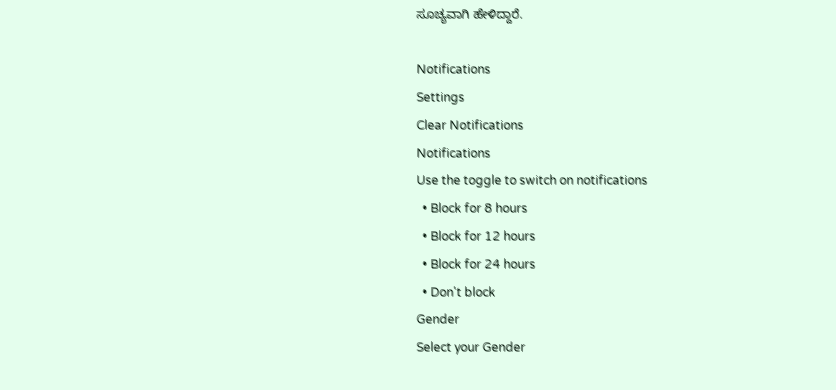ಸೂಚ್ಯವಾಗಿ ಹೇಳಿದ್ದಾರೆ.

Notifications
Settings
Clear Notifications
Notifications
Use the toggle to switch on notifications
  • Block for 8 hours
  • Block for 12 hours
  • Block for 24 hours
  • Don't block
Gender
Select your Gender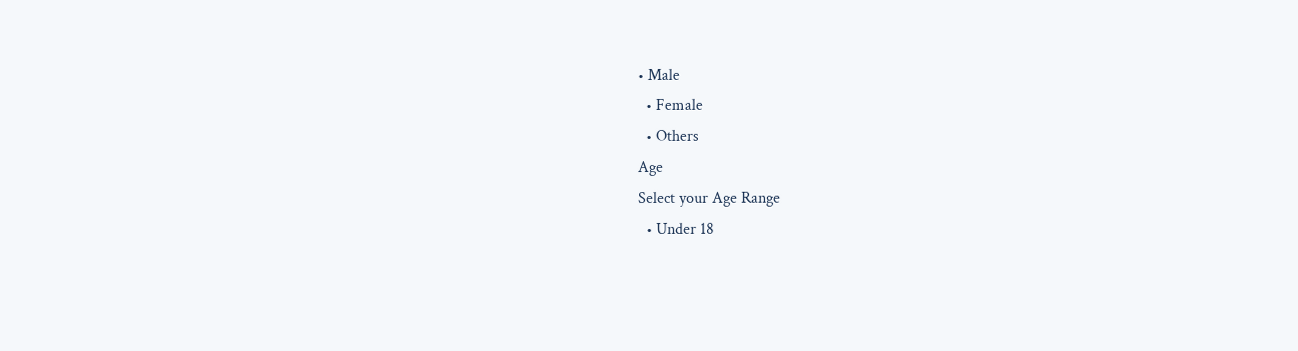• Male
  • Female
  • Others
Age
Select your Age Range
  • Under 18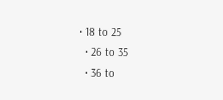• 18 to 25
  • 26 to 35
  • 36 to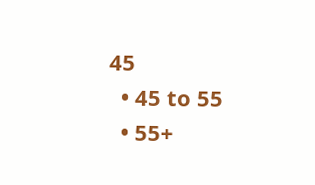45
  • 45 to 55
  • 55+